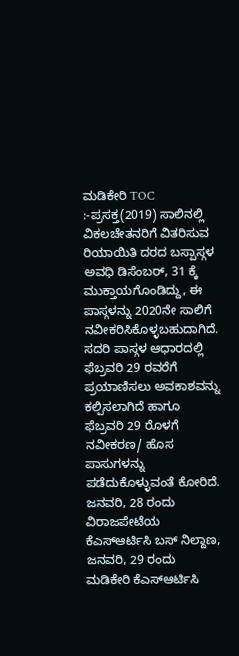ಮಡಿಕೇರಿ TOC :-ಪ್ರಸಕ್ತ(2019) ಸಾಲಿನಲ್ಲಿ ವಿಕಲಚೇತನರಿಗೆ ವಿತರಿಸುವ ರಿಯಾಯಿತಿ ದರದ ಬಸ್ಪಾಸ್ಗಳ ಅವಧಿ ಡಿಸೆಂಬರ್, 31 ಕ್ಕೆ ಮುಕ್ತಾಯಗೊಂಡಿದ್ದು, ಈ ಪಾಸ್ಗಳನ್ನು 2020ನೇ ಸಾಲಿಗೆ ನವೀಕರಿಸಿಕೊಳ್ಳಬಹುದಾಗಿದೆ. ಸದರಿ ಪಾಸ್ಗಳ ಆಧಾರದಲ್ಲಿ ಫೆಬ್ರವರಿ 29 ರವರೆಗೆ ಪ್ರಯಾಣಿಸಲು ಅವಕಾಶವನ್ನು ಕಲ್ಪಿಸಲಾಗಿದೆ ಹಾಗೂ ಫೆಬ್ರವರಿ 29 ರೊಳಗೆ ನವೀಕರಣ/ ಹೊಸ ಪಾಸುಗಳನ್ನು ಪಡೆದುಕೊಳ್ಳುವಂತೆ ಕೋರಿದೆ.
ಜನವರಿ, 28 ರಂದು ವಿರಾಜಪೇಟೆಯ ಕೆಎಸ್ಆರ್ಟಿಸಿ ಬಸ್ ನಿಲ್ದಾಣ, ಜನವರಿ, 29 ರಂದು ಮಡಿಕೇರಿ ಕೆಎಸ್ಆರ್ಟಿಸಿ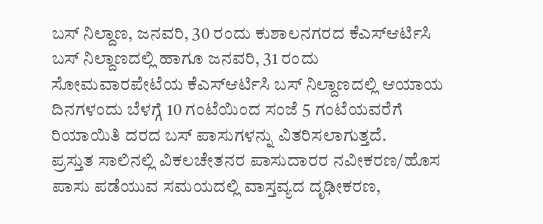ಬಸ್ ನಿಲ್ದಾಣ, ಜನವರಿ, 30 ರಂದು ಕುಶಾಲನಗರದ ಕೆಎಸ್ಆರ್ಟಿಸಿ ಬಸ್ ನಿಲ್ದಾಣದಲ್ಲಿ ಹಾಗೂ ಜನವರಿ, 31 ರಂದು ಸೋಮವಾರಪೇಟೆಯ ಕೆಎಸ್ಆರ್ಟಿಸಿ ಬಸ್ ನಿಲ್ದಾಣದಲ್ಲಿ ಆಯಾಯ ದಿನಗಳಂದು ಬೆಳಗ್ಗೆ 10 ಗಂಟೆಯಿಂದ ಸಂಜೆ 5 ಗಂಟೆಯವರೆಗೆ ರಿಯಾಯಿತಿ ದರದ ಬಸ್ ಪಾಸುಗಳನ್ನು ವಿತರಿಸಲಾಗುತ್ತದೆ.
ಪ್ರಸ್ತುತ ಸಾಲಿನಲ್ಲಿ ವಿಕಲಚೇತನರ ಪಾಸುದಾರರ ನವೀಕರಣ/ಹೊಸ ಪಾಸು ಪಡೆಯುವ ಸಮಯದಲ್ಲಿ ವಾಸ್ತವ್ಯದ ದೃಢೀಕರಣ,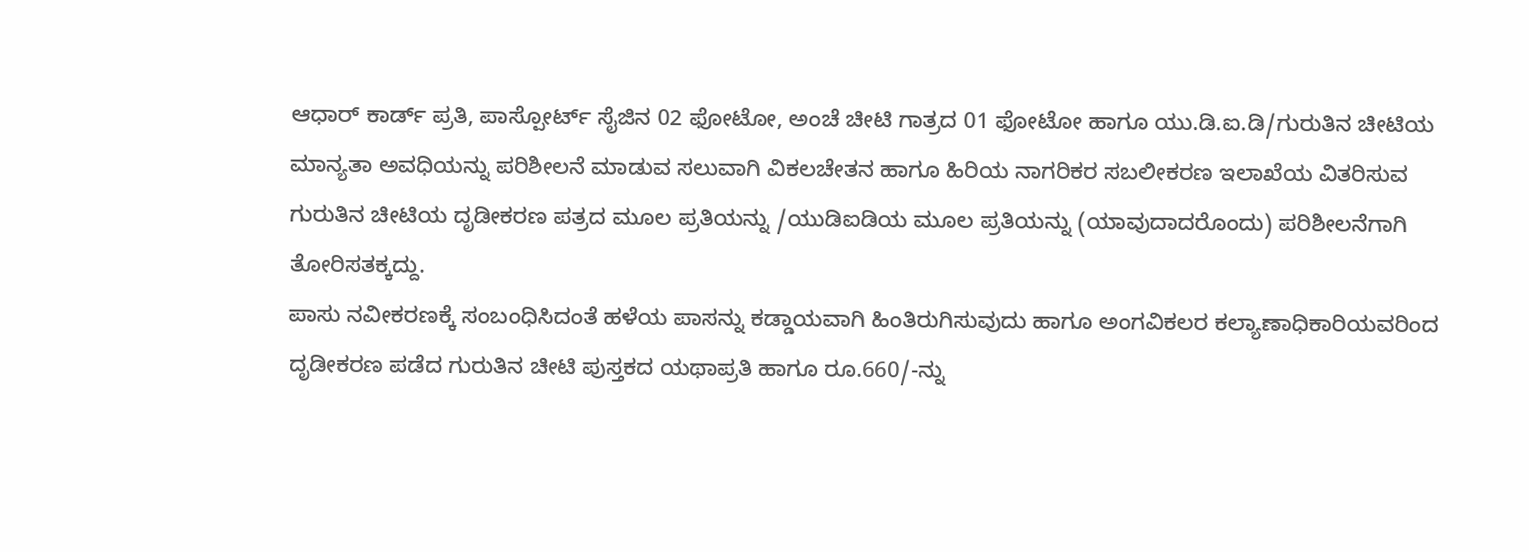ಆಧಾರ್ ಕಾರ್ಡ್ ಪ್ರತಿ, ಪಾಸ್ಪೋರ್ಟ್ ಸೈಜಿನ 02 ಫೋಟೋ, ಅಂಚೆ ಚೀಟಿ ಗಾತ್ರದ 01 ಫೋಟೋ ಹಾಗೂ ಯು.ಡಿ.ಐ.ಡಿ/ಗುರುತಿನ ಚೀಟಿಯ ಮಾನ್ಯತಾ ಅವಧಿಯನ್ನು ಪರಿಶೀಲನೆ ಮಾಡುವ ಸಲುವಾಗಿ ವಿಕಲಚೇತನ ಹಾಗೂ ಹಿರಿಯ ನಾಗರಿಕರ ಸಬಲೀಕರಣ ಇಲಾಖೆಯ ವಿತರಿಸುವ ಗುರುತಿನ ಚೀಟಿಯ ದೃಡೀಕರಣ ಪತ್ರದ ಮೂಲ ಪ್ರತಿಯನ್ನು /ಯುಡಿಐಡಿಯ ಮೂಲ ಪ್ರತಿಯನ್ನು (ಯಾವುದಾದರೊಂದು) ಪರಿಶೀಲನೆಗಾಗಿ ತೋರಿಸತಕ್ಕದ್ದು.
ಪಾಸು ನವೀಕರಣಕ್ಕೆ ಸಂಬಂಧಿಸಿದಂತೆ ಹಳೆಯ ಪಾಸನ್ನು ಕಡ್ಡಾಯವಾಗಿ ಹಿಂತಿರುಗಿಸುವುದು ಹಾಗೂ ಅಂಗವಿಕಲರ ಕಲ್ಯಾಣಾಧಿಕಾರಿಯವರಿಂದ ದೃಡೀಕರಣ ಪಡೆದ ಗುರುತಿನ ಚೀಟಿ ಪುಸ್ತಕದ ಯಥಾಪ್ರತಿ ಹಾಗೂ ರೂ.660/-ನ್ನು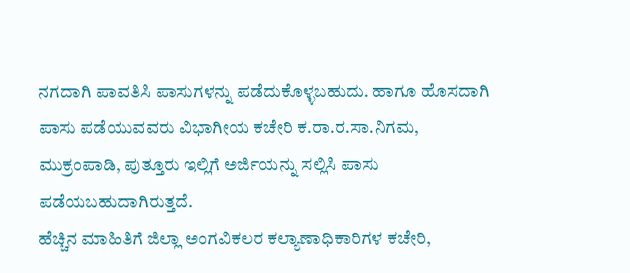ನಗದಾಗಿ ಪಾವತಿಸಿ ಪಾಸುಗಳನ್ನು ಪಡೆದುಕೊಳ್ಳಬಹುದು. ಹಾಗೂ ಹೊಸದಾಗಿ ಪಾಸು ಪಡೆಯುವವರು ವಿಭಾಗೀಯ ಕಚೇರಿ ಕ.ರಾ.ರ.ಸಾ.ನಿಗಮ, ಮುಕ್ರಂಪಾಡಿ, ಪುತ್ತೂರು ಇಲ್ಲಿಗೆ ಅರ್ಜಿಯನ್ನು ಸಲ್ಲಿಸಿ ಪಾಸು ಪಡೆಯಬಹುದಾಗಿರುತ್ತದೆ.
ಹೆಚ್ಚಿನ ಮಾಹಿತಿಗೆ ಜಿಲ್ಲಾ ಅಂಗವಿಕಲರ ಕಲ್ಯಾಣಾಧಿಕಾರಿಗಳ ಕಚೇರಿ,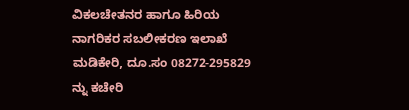ವಿಕಲಚೇತನರ ಹಾಗೂ ಹಿರಿಯ ನಾಗರಿಕರ ಸಬಲೀಕರಣ ಇಲಾಖೆ ಮಡಿಕೇರಿ, ದೂ.ಸಂ 08272-295829 ನ್ನು ಕಚೇರಿ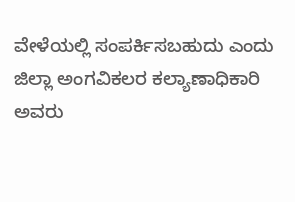ವೇಳೆಯಲ್ಲಿ ಸಂಪರ್ಕಿಸಬಹುದು ಎಂದು ಜಿಲ್ಲಾ ಅಂಗವಿಕಲರ ಕಲ್ಯಾಣಾಧಿಕಾರಿ ಅವರು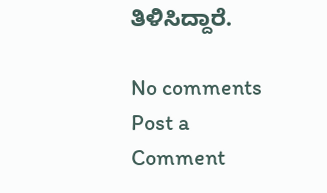ತಿಳಿಸಿದ್ದಾರೆ.

No comments
Post a Comment